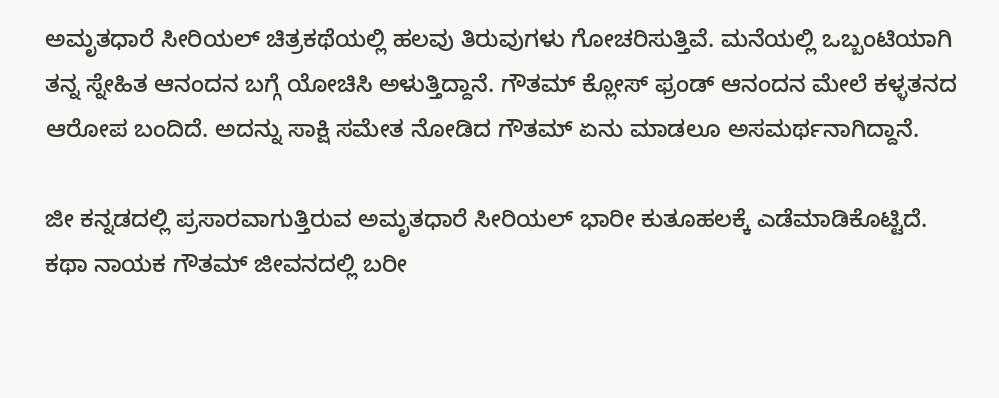ಅಮೃತಧಾರೆ ಸೀರಿಯಲ್ ಚಿತ್ರಕಥೆಯಲ್ಲಿ ಹಲವು ತಿರುವುಗಳು ಗೋಚರಿಸುತ್ತಿವೆ. ಮನೆಯಲ್ಲಿ ಒಬ್ಬಂಟಿಯಾಗಿ ತನ್ನ ಸ್ನೇಹಿತ ಆನಂದನ ಬಗ್ಗೆ ಯೋಚಿಸಿ ಅಳುತ್ತಿದ್ದಾನೆ. ಗೌತಮ್ ಕ್ಲೋಸ್ ಫ್ರಂಡ್ ಆನಂದನ ಮೇಲೆ ಕಳ್ಳತನದ ಆರೋಪ ಬಂದಿದೆ. ಅದನ್ನು ಸಾಕ್ಷಿ ಸಮೇತ ನೋಡಿದ ಗೌತಮ್ ಏನು ಮಾಡಲೂ ಅಸಮರ್ಥನಾಗಿದ್ದಾನೆ.

ಜೀ ಕನ್ನಡದಲ್ಲಿ ಪ್ರಸಾರವಾಗುತ್ತಿರುವ ಅಮೃತಧಾರೆ ಸೀರಿಯಲ್ ಭಾರೀ ಕುತೂಹಲಕ್ಕೆ ಎಡೆಮಾಡಿಕೊಟ್ಟಿದೆ. ಕಥಾ ನಾಯಕ ಗೌತಮ್ ಜೀವನದಲ್ಲಿ ಬರೀ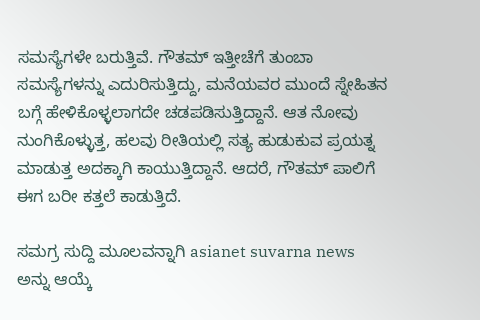ಸಮಸ್ಯೆಗಳೇ ಬರುತ್ತಿವೆ. ಗೌತಮ್ ಇತ್ತೀಚೆಗೆ ತುಂಬಾ ಸಮಸ್ಯೆಗಳನ್ನು ಎದುರಿಸುತ್ತಿದ್ದು, ಮನೆಯವರ ಮುಂದೆ ಸ್ನೇಹಿತನ ಬಗ್ಗೆ ಹೇಳಿಕೊಳ್ಳಲಾಗದೇ ಚಡಪಡಿಸುತ್ತಿದ್ದಾನೆ. ಆತ ನೋವು ನುಂಗಿಕೊಳ್ಳುತ್ತ, ಹಲವು ರೀತಿಯಲ್ಲಿ ಸತ್ಯ ಹುಡುಕುವ ಪ್ರಯತ್ನ ಮಾಡುತ್ತ ಅದಕ್ಕಾಗಿ ಕಾಯುತ್ತಿದ್ದಾನೆ. ಆದರೆ, ಗೌತಮ್ ಪಾಲಿಗೆ ಈಗ ಬರೀ ಕತ್ತಲೆ ಕಾಡುತ್ತಿದೆ.

ಸಮಗ್ರ ಸುದ್ದಿ ಮೂಲವನ್ನಾಗಿ asianet suvarna news ಅನ್ನು ಆಯ್ಕೆ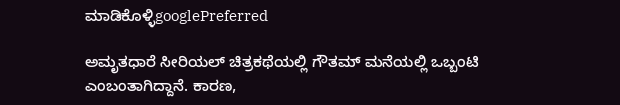ಮಾಡಿಕೊಳ್ಳಿgooglePreferred

ಅಮೃತಧಾರೆ ಸೀರಿಯಲ್ ಚಿತ್ರಕಥೆಯಲ್ಲಿ ಗೌತಮ್ ಮನೆಯಲ್ಲಿ ಒಬ್ಬಂಟಿ ಎಂಬಂತಾಗಿದ್ದಾನೆ. ಕಾರಣ,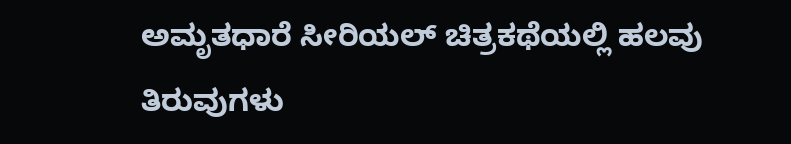ಅಮೃತಧಾರೆ ಸೀರಿಯಲ್ ಚಿತ್ರಕಥೆಯಲ್ಲಿ ಹಲವು ತಿರುವುಗಳು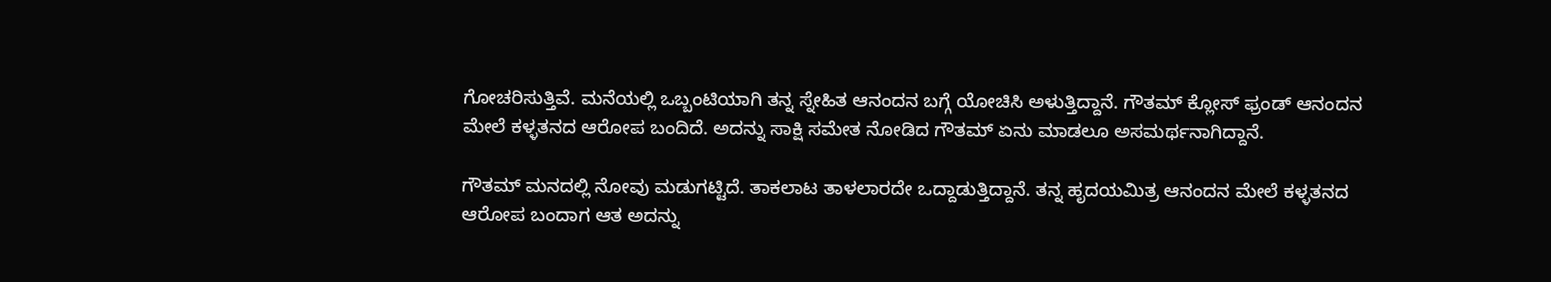ಗೋಚರಿಸುತ್ತಿವೆ. ಮನೆಯಲ್ಲಿ ಒಬ್ಬಂಟಿಯಾಗಿ ತನ್ನ ಸ್ನೇಹಿತ ಆನಂದನ ಬಗ್ಗೆ ಯೋಚಿಸಿ ಅಳುತ್ತಿದ್ದಾನೆ. ಗೌತಮ್ ಕ್ಲೋಸ್ ಫ್ರಂಡ್ ಆನಂದನ ಮೇಲೆ ಕಳ್ಳತನದ ಆರೋಪ ಬಂದಿದೆ. ಅದನ್ನು ಸಾಕ್ಷಿ ಸಮೇತ ನೋಡಿದ ಗೌತಮ್ ಏನು ಮಾಡಲೂ ಅಸಮರ್ಥನಾಗಿದ್ದಾನೆ.

ಗೌತಮ್ ಮನದಲ್ಲಿ ನೋವು ಮಡುಗಟ್ಟಿದೆ. ತಾಕಲಾಟ ತಾಳಲಾರದೇ ಒದ್ದಾಡುತ್ತಿದ್ದಾನೆ. ತನ್ನ ಹೃದಯಮಿತ್ರ ಆನಂದನ ಮೇಲೆ ಕಳ್ಳತನದ ಆರೋಪ ಬಂದಾಗ ಆತ ಅದನ್ನು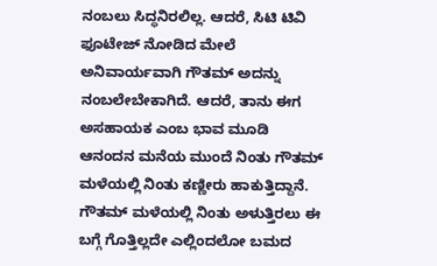ನಂಬಲು ಸಿದ್ಧನಿರಲಿಲ್ಲ. ಆದರೆ, ಸಿಟಿ ಟಿವಿ ಫೂಟೇಜ್ ನೋಡಿದ ಮೇಲೆ ಅನಿವಾರ್ಯವಾಗಿ ಗೌತಮ್ ಅದನ್ನು ನಂಬಲೇಬೇಕಾಗಿದೆ. ಆದರೆ, ತಾನು ಈಗ ಅಸಹಾಯಕ ಎಂಬ ಭಾವ ಮೂಡಿ ಆನಂದನ ಮನೆಯ ಮುಂದೆ ನಿಂತು ಗೌತಮ್ ಮಳೆಯಲ್ಲಿ ನಿಂತು ಕಣ್ಣೀರು ಹಾಕುತ್ತಿದ್ದಾನೆ. ಗೌತಮ್ ಮಳೆಯಲ್ಲಿ ನಿಂತು ಅಳುತ್ತಿರಲು ಈ ಬಗ್ಗೆ ಗೊತ್ತಿಲ್ಲದೇ ಎಲ್ಲಿಂದಲೋ ಬಮದ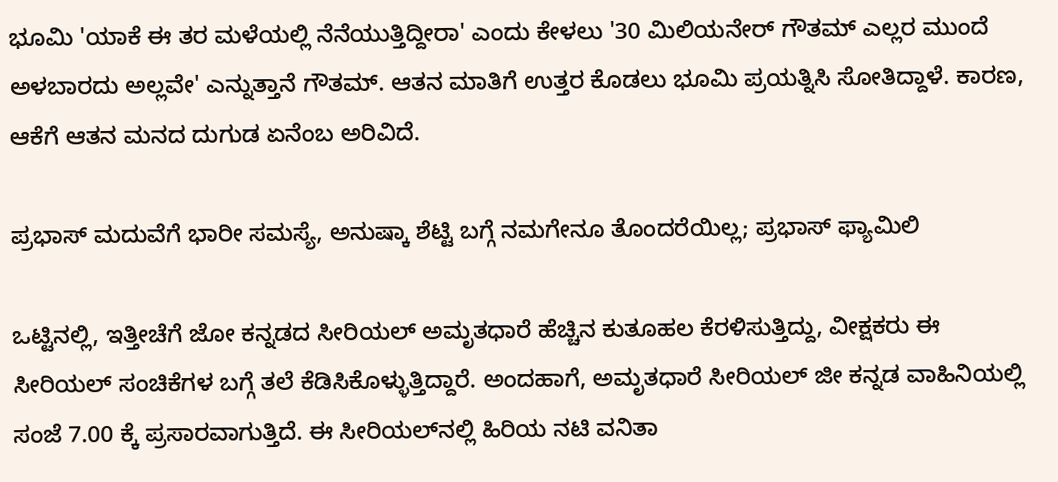ಭೂಮಿ 'ಯಾಕೆ ಈ ತರ ಮಳೆಯಲ್ಲಿ ನೆನೆಯುತ್ತಿದ್ದೀರಾ' ಎಂದು ಕೇಳಲು '30 ಮಿಲಿಯನೇರ್ ಗೌತಮ್ ಎಲ್ಲರ ಮುಂದೆ ಅಳಬಾರದು ಅಲ್ಲವೇ' ಎನ್ನುತ್ತಾನೆ ಗೌತಮ್. ಆತನ ಮಾತಿಗೆ ಉತ್ತರ ಕೊಡಲು ಭೂಮಿ ಪ್ರಯತ್ನಿಸಿ ಸೋತಿದ್ದಾಳೆ. ಕಾರಣ, ಆಕೆಗೆ ಆತನ ಮನದ ದುಗುಡ ಏನೆಂಬ ಅರಿವಿದೆ.

ಪ್ರಭಾಸ್ ಮದುವೆಗೆ ಭಾರೀ ಸಮಸ್ಯೆ, ಅನುಷ್ಕಾ ಶೆಟ್ಟಿ ಬಗ್ಗೆ ನಮಗೇನೂ ತೊಂದರೆಯಿಲ್ಲ; ಪ್ರಭಾಸ್ ಫ್ಯಾಮಿಲಿ

ಒಟ್ಟಿನಲ್ಲಿ, ಇತ್ತೀಚೆಗೆ ಜೋ ಕನ್ನಡದ ಸೀರಿಯಲ್ ಅಮೃತಧಾರೆ ಹೆಚ್ಚಿನ ಕುತೂಹಲ ಕೆರಳಿಸುತ್ತಿದ್ದು, ವೀಕ್ಷಕರು ಈ ಸೀರಿಯಲ್ ಸಂಚಿಕೆಗಳ ಬಗ್ಗೆ ತಲೆ ಕೆಡಿಸಿಕೊಳ್ಳುತ್ತಿದ್ದಾರೆ. ಅಂದಹಾಗೆ, ಅಮೃತಧಾರೆ ಸೀರಿಯಲ್ ಜೀ ಕನ್ನಡ ವಾಹಿನಿಯಲ್ಲಿ ಸಂಜೆ 7.00 ಕ್ಕೆ ಪ್ರಸಾರವಾಗುತ್ತಿದೆ. ಈ ಸೀರಿಯಲ್‌ನಲ್ಲಿ ಹಿರಿಯ ನಟಿ ವನಿತಾ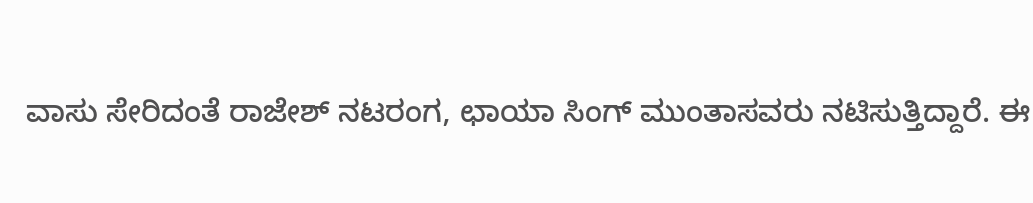ವಾಸು ಸೇರಿದಂತೆ ರಾಜೇಶ್ ನಟರಂಗ, ಛಾಯಾ ಸಿಂಗ್ ಮುಂತಾಸವರು ನಟಿಸುತ್ತಿದ್ದಾರೆ. ಈ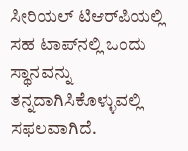ಸೀರಿಯಲ್ ಟಿಆರ್‌ಪಿಯಲ್ಲಿ ಸಹ ಟಾಪ್‌ನಲ್ಲಿ ಒಂದು ಸ್ಥಾನವನ್ನು ತನ್ನದಾಗಿಸಿಕೊಳ್ಳುವಲ್ಲಿ ಸಫಲವಾಗಿದೆ.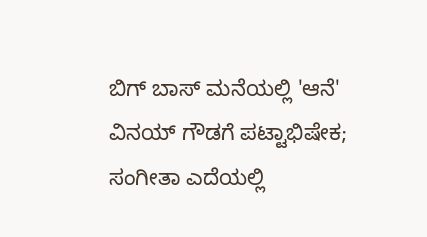ಬಿಗ್ ಬಾಸ್ ಮನೆಯಲ್ಲಿ 'ಆನೆ' ವಿನಯ್ ಗೌಡಗೆ ಪಟ್ಟಾಭಿಷೇಕ; ಸಂಗೀತಾ ಎದೆಯಲ್ಲಿ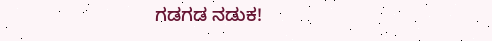ಗಡಗಡ ನಡುಕ!